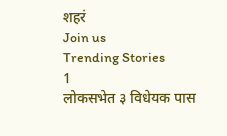शहरं
Join us
Trending Stories
1
लोकसभेत ३ विधेयक पास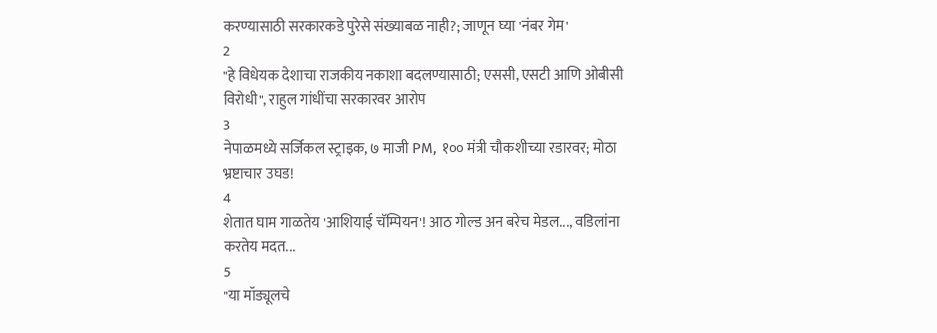करण्यासाठी सरकारकडे पुरेसे संख्याबळ नाही?; जाणून घ्या 'नंबर गेम'
2
"हे विधेयक देशाचा राजकीय नकाशा बदलण्यासाठी; एससी, एसटी आणि ओबीसी विरोधी", राहुल गांधींचा सरकारवर आरोप
3
नेपाळमध्ये सर्जिकल स्ट्राइक, ७ माजी PM, १०० मंत्री चौकशीच्या रडारवर; मोठा भ्रष्टाचार उघड!
4
शेतात घाम गाळतेय 'आशियाई चॅम्पियन'! आठ गोल्ड अन बरेच मेडल..., वडिलांना करतेय मदत...
5
"या मॉड्यूलचे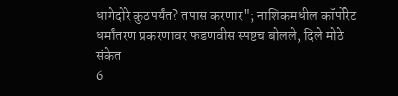धागेदोरे कुठपर्यंत? तपास करणार"; नाशिकमधील कॉर्पोरेट धर्मांतरण प्रकरणावर फडणवीस स्पष्टच बोलले, दिले मोठे संकेत
6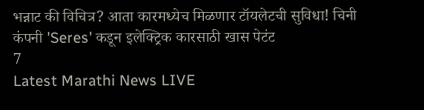भन्नाट की विचित्र? आता कारमध्येच मिळणार टॉयलेटची सुविधा! चिनी कंपनी 'Seres' कडून इलेक्ट्रिक कारसाठी खास पेटंट
7
Latest Marathi News LIVE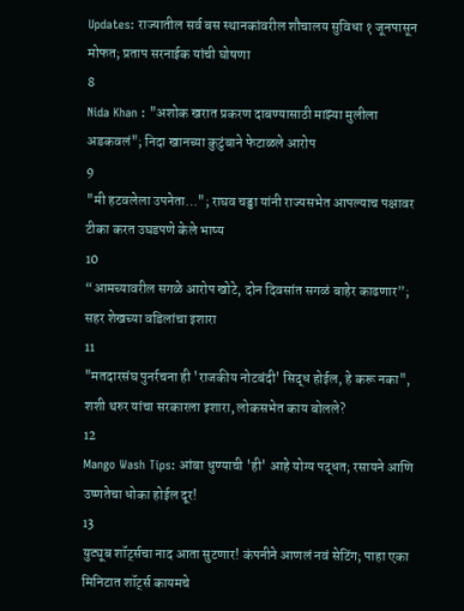Updates: राज्यातील सर्व बस स्थानकांवरील शौचालय सुविधा १ जूनपासून मोफत; प्रताप सरनाईक यांची घोषणा
8
Nida Khan : "अशोक खरात प्रकरण दाबण्यासाठी माझ्या मुलीला अडकवलं"; निदा खानच्या कुटुंबाने फेटाळले आरोप
9
"मी हटवलेला उपनेता…"; राघव चड्ढा यांनी राज्यसभेत आपल्याच पक्षावर टीका करत उघडपणे केले भाष्य
10
“आमच्यावरील सगळे आरोप खोटे, दोन दिवसांत सगळं बाहेर काढणार”; सहर शेखच्या वडिलांचा इशारा
11
"मतदारसंघ पुनर्रचना ही 'राजकीय नोटबंदी' सिद्ध होईल, हे करू नका", शशी थरुर यांचा सरकारला इशारा, लोकसभेत काय बोलले?
12
Mango Wash Tips: आंबा धुण्याची 'ही' आहे योग्य पद्धत; रसायने आणि उष्णतेचा धोका होईल दूर!
13
युट्यूब शॉर्ट्सचा नाद आता सुटणार! कंपनीने आणलं नवं सेटिंग; पाहा एका मिनिटात शॉर्ट्स कायमचे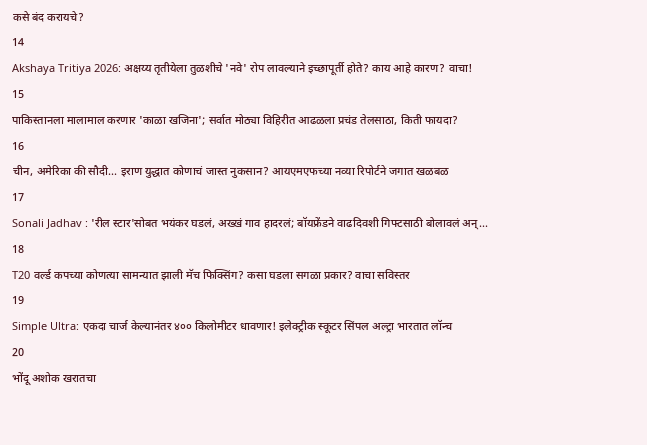कसे बंद करायचे?
14
Akshaya Tritiya 2026: अक्षय्य तृतीयेला तुळशीचे 'नवे' रोप लावल्याने इच्छापूर्ती होते? काय आहे कारण? वाचा!
15
पाकिस्तानला मालामाल करणार 'काळा खजिना'; सर्वात मोठ्या विहिरीत आढळला प्रचंड तेलसाठा, किती फायदा?
16
चीन, अमेरिका की सौदी... इराण युद्धात कोणाचं जास्त नुकसान? आयएमएफच्या नव्या रिपोर्टने जगात खळबळ
17
Sonali Jadhav : 'रील स्टार'सोबत भयंकर घडलं, अख्खं गाव हादरलं; बॉयफ्रेंडने वाढदिवशी गिफ्टसाठी बोलावलं अन्...
18
T20 वर्ल्ड कपच्या कोणत्या सामन्यात झाली मॅच फिक्सिंग? कसा घडला सगळा प्रकार? वाचा सविस्तर
19
Simple Ultra: एकदा चार्ज केल्यानंतर ४०० किलोमीटर धावणार! इलेक्ट्रीक स्कूटर सिंपल अल्ट्रा भारतात लॉन्च
20
भोंदू अशोक खरातचा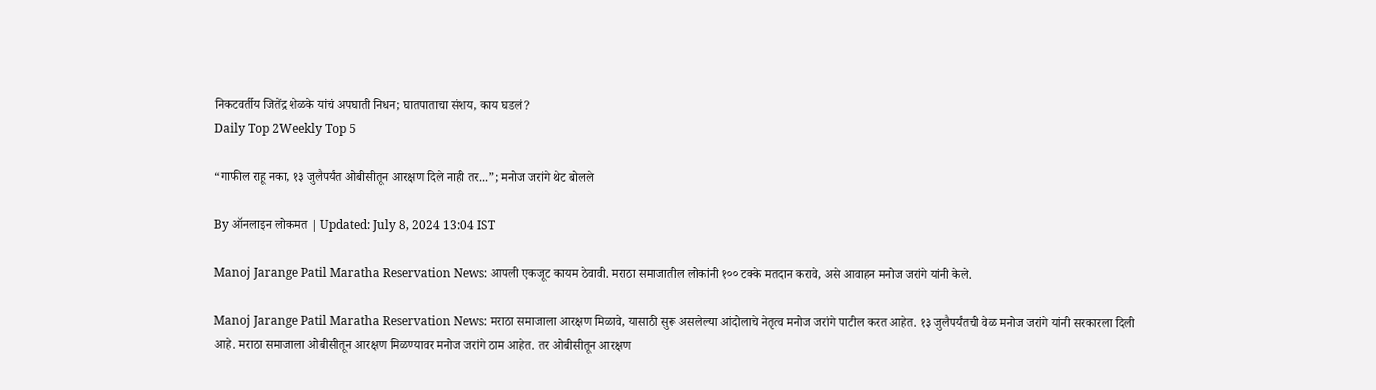निकटवर्तीय जितेंद्र शेळके यांचं अपघाती निधन; घातपाताचा संशय, काय घडलं?
Daily Top 2Weekly Top 5

“गाफील राहू नका, १३ जुलैपर्यंत ओबीसीतून आरक्षण दिले नाही तर...”; मनोज जरांगे थेट बोलले

By ऑनलाइन लोकमत | Updated: July 8, 2024 13:04 IST

Manoj Jarange Patil Maratha Reservation News: आपली एकजूट कायम ठेवावी. मराठा समाजातील लोकांनी १०० टक्के मतदान करावे, असे आवाहन मनोज जरांगे यांनी केले.

Manoj Jarange Patil Maratha Reservation News: मराठा समाजाला आरक्षण मिळावे, यासाठी सुरू असलेल्या आंदोलाचे नेतृत्व मनोज जरांगे पाटील करत आहेत. १३ जुलैपर्यंतची वेळ मनोज जरांगे यांनी सरकारला दिली आहे. मराठा समाजाला ओबीसीतून आरक्षण मिळण्यावर मनोज जरांगे ठाम आहेत. तर ओबीसीतून आरक्षण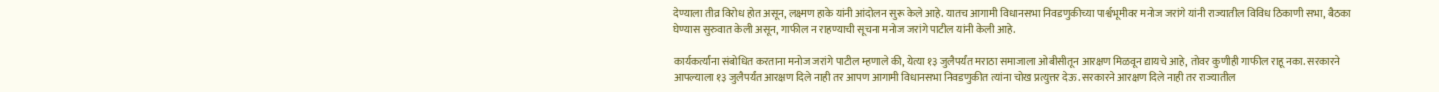देण्याला तीव्र विरोध होत असून, लक्ष्मण हाके यांनी आंदोलन सुरू केले आहे. यातच आगामी विधानसभा निवडणुकीच्या पार्श्वभूमीवर मनोज जरांगे यांनी राज्यातील विविध ठिकाणी सभा, बैठका घेण्यास सुरुवात केली असून, गाफील न राहण्याची सूचना मनोज जरांगे पाटील यांनी केली आहे.

कार्यकर्त्यांना संबोधित करताना मनोज जरांगे पाटील म्हणाले की, येत्या १३ जुलैपर्यंत मराठा समाजाला ओबीसीतून आरक्षण मिळवून द्यायचे आहे, तोवर कुणीही गाफील राहू नका. सरकारने आपल्याला १३ जुलैपर्यंत आरक्षण दिले नाही तर आपण आगामी विधानसभा निवडणुकीत त्यांना चोख प्रत्युत्तर देऊ. सरकारने आरक्षण दिले नाही तर राज्यातील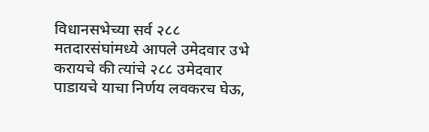विधानसभेच्या सर्व २८८ मतदारसंघांमध्ये आपले उमेदवार उभे करायचे की त्यांचे २८८ उमेदवार पाडायचे याचा निर्णय लवकरच घेऊ,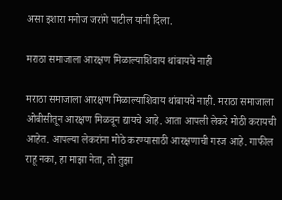असा इशारा मनोज जरांगे पाटील यांनी दिला.

मराठा समाजाला आरक्षण मिळाल्याशिवाय थांबायचे नाही

मराठा समाजाला आरक्षण मिळाल्याशिवाय थांबायचे नाही. मराठा समाजाला ओबीसीतून आरक्षण मिळवून द्यायचे आहे. आता आपली लेकरे मोठी करायची आहेत. आपल्या लेकरांना मोठे करण्यासाठी आरक्षणाची गरज आहे. गाफील राहू नका, हा माझा नेता, तो तुझा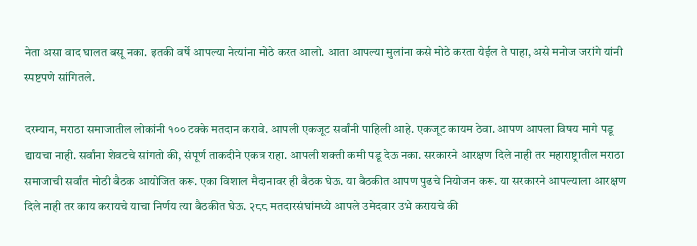नेता असा वाद घालत बसू नका. इतकी वर्षे आपल्या नेत्यांना मोठे करत आलो. आता आपल्या मुलांना कसे मोठे करता येईल ते पाहा, असे मनोज जरांगे यांनी स्पष्टपणे सांगितले.

दरम्यान, मराठा समाजातील लोकांनी १०० टक्के मतदान करावे. आपली एकजूट सर्वांनी पाहिली आहे. एकजूट कायम ठेवा. आपण आपला विषय मागे पडू द्यायचा नाही. सर्वांना शेवटचे सांगतो की, संपूर्ण ताकदीने एकत्र राहा. आपली शक्ती कमी पडू देऊ नका. सरकारने आरक्षण दिले नाही तर महाराष्ट्रातील मराठा समाजाची सर्वांत मोठी बैठक आयोजित करू. एका विशाल मैदानावर ही बैठक घेऊ. या बैठकीत आपण पुढचे नियोजन करू. या सरकारने आपल्याला आरक्षण दिले नाही तर काय करायचे याचा निर्णय त्या बैठकीत घेऊ. २८८ मतदारसंघांमध्ये आपले उमेदवार उभे करायचे की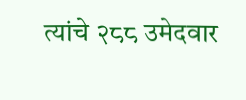त्यांचे २८८ उमेदवार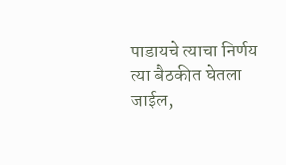पाडायचे त्याचा निर्णय त्या बैठकीत घेतला जाईल,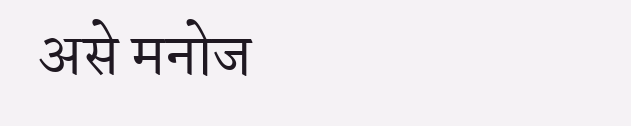असे मनोज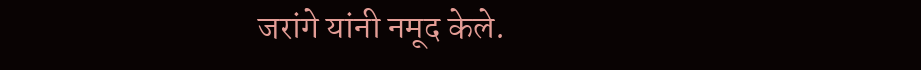जरांगे यांनी नमूद केले.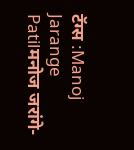टॅग्स :Manoj Jarange Patilमनोज जरांगे-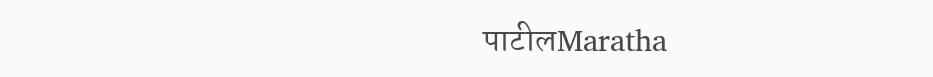पाटीलMaratha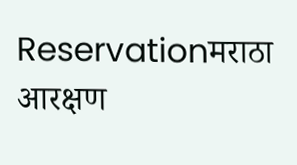Reservationमराठा आरक्षण